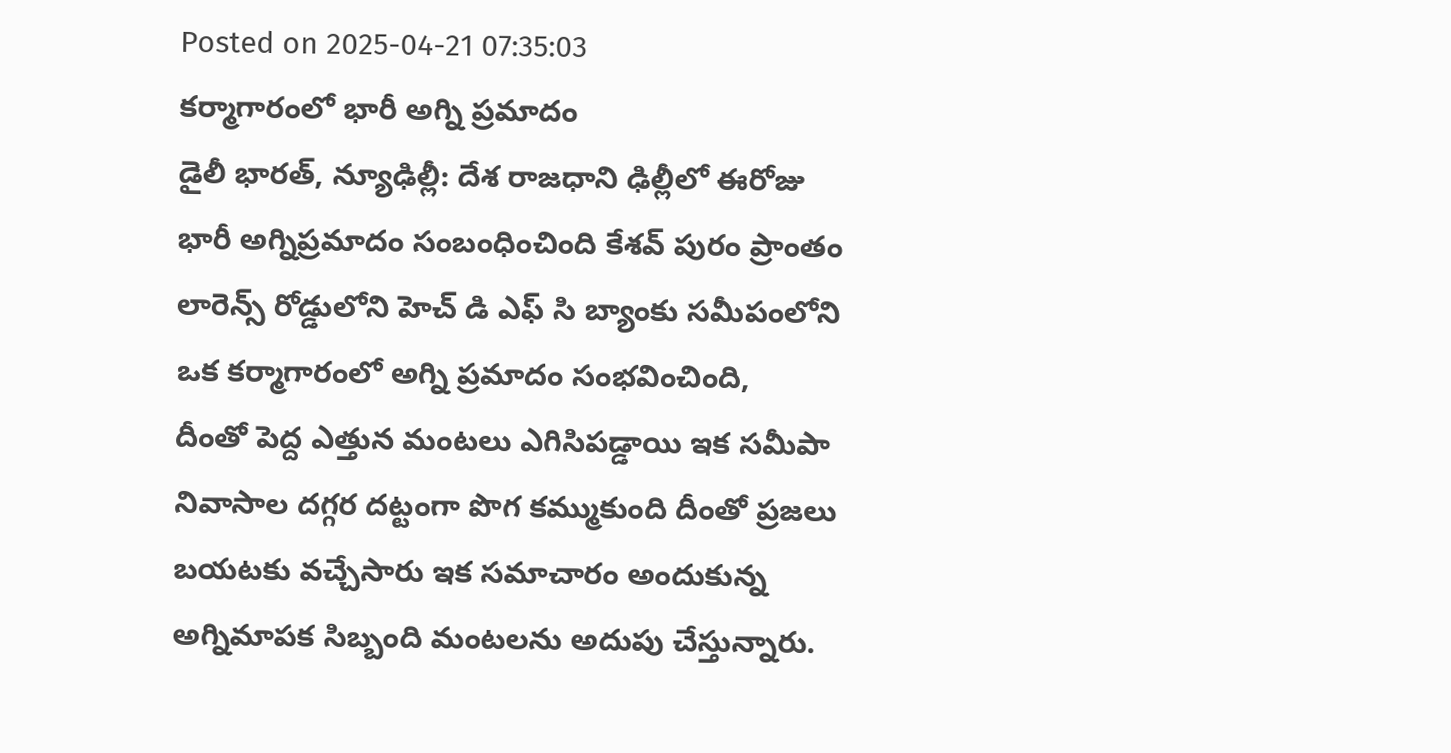Posted on 2025-04-21 07:35:03
కర్మాగారంలో భారీ అగ్ని ప్రమాదం
డైలీ భారత్, న్యూఢిల్లీ: దేశ రాజధాని ఢిల్లీలో ఈరోజు భారీ అగ్నిప్రమాదం సంబంధించింది కేశవ్ పురం ప్రాంతం లారెన్స్ రోడ్డులోని హెచ్ డి ఎఫ్ సి బ్యాంకు సమీపంలోని ఒక కర్మాగారంలో అగ్ని ప్రమాదం సంభవించింది,
దీంతో పెద్ద ఎత్తున మంటలు ఎగిసిపడ్డాయి ఇక సమీపా నివాసాల దగ్గర దట్టంగా పొగ కమ్ముకుంది దీంతో ప్రజలు బయటకు వచ్చేసారు ఇక సమాచారం అందుకున్న అగ్నిమాపక సిబ్బంది మంటలను అదుపు చేస్తున్నారు.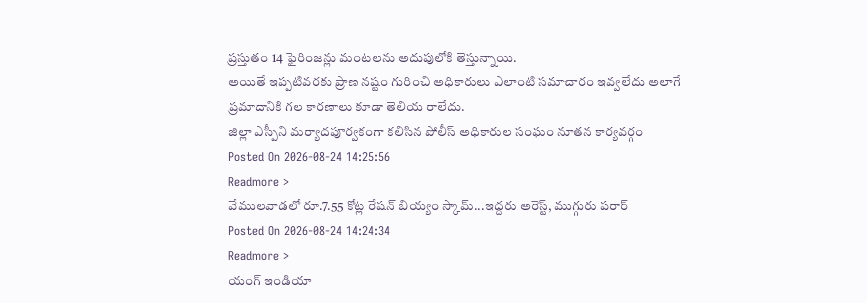ప్రస్తుతం 14 ఫైరింజన్లు మంటలను అదుపులోకి తెస్తున్నాయి.
అయితే ఇప్పటివరకు ప్రాణ నష్టం గురించి అధికారులు ఎలాంటి సమాచారం ఇవ్వలేదు అలాగే ప్రమాదానికి గల కారణాలు కూడా తెలియ రాలేదు.
జిల్లా ఎస్పీని మర్యాదపూర్వకంగా కలిసిన పోలీస్ అధికారుల సంఘం నూతన కార్యవర్గం
Posted On 2026-08-24 14:25:56
Readmore >
వేములవాడలో రూ.7.55 కోట్ల రేషన్ బియ్యం స్కామ్...ఇద్దరు అరెస్ట్, ముగ్గురు పరార్
Posted On 2026-08-24 14:24:34
Readmore >
యంగ్ ఇండియా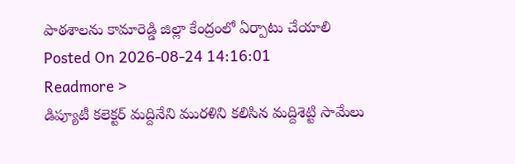పాఠశాలను కామారెడ్డి జిల్లా కేంద్రంలో ఏర్పాటు చేయాలి
Posted On 2026-08-24 14:16:01
Readmore >
డిప్యూటీ కలెక్టర్ మద్దినేని మురళిని కలిసిన మద్దిశెట్టి సామేలు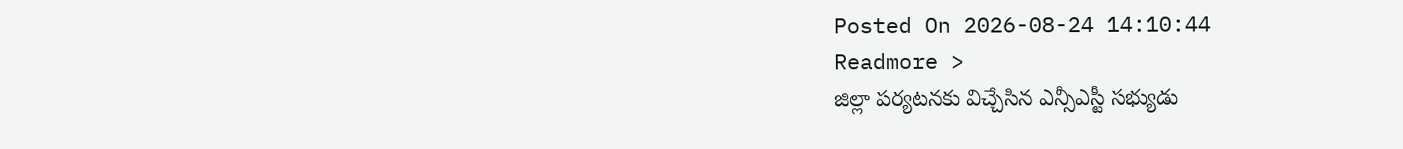Posted On 2026-08-24 14:10:44
Readmore >
జిల్లా పర్యటనకు విచ్చేసిన ఎన్సీఎస్టీ సభ్యుడు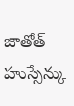జాతోత్ హుస్సేన్కు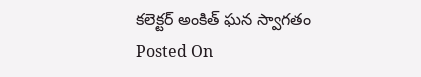కలెక్టర్ అంకిత్ ఘన స్వాగతం
Posted On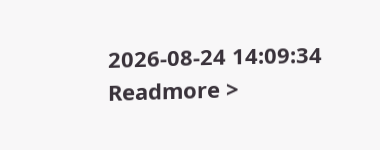2026-08-24 14:09:34
Readmore >